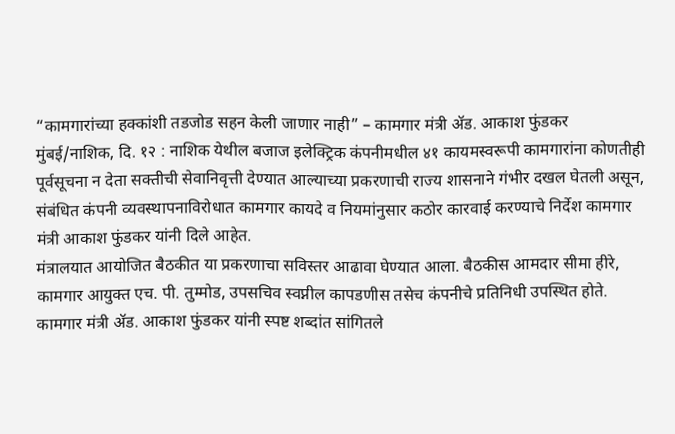“कामगारांच्या हक्कांशी तडजोड सहन केली जाणार नाही” – कामगार मंत्री ॲड. आकाश फुंडकर
मुंबई/नाशिक, दि. १२ : नाशिक येथील बजाज इलेक्ट्रिक कंपनीमधील ४१ कायमस्वरूपी कामगारांना कोणतीही पूर्वसूचना न देता सक्तीची सेवानिवृत्ती देण्यात आल्याच्या प्रकरणाची राज्य शासनाने गंभीर दखल घेतली असून, संबंधित कंपनी व्यवस्थापनाविरोधात कामगार कायदे व नियमांनुसार कठोर कारवाई करण्याचे निर्देश कामगार मंत्री आकाश फुंडकर यांनी दिले आहेत.
मंत्रालयात आयोजित बैठकीत या प्रकरणाचा सविस्तर आढावा घेण्यात आला. बैठकीस आमदार सीमा हीरे, कामगार आयुक्त एच. पी. तुम्मोड, उपसचिव स्वप्नील कापडणीस तसेच कंपनीचे प्रतिनिधी उपस्थित होते.
कामगार मंत्री ॲड. आकाश फुंडकर यांनी स्पष्ट शब्दांत सांगितले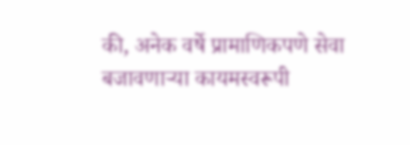की, अनेक वर्षे प्रामाणिकपणे सेवा बजावणाऱ्या कायमस्वरूपी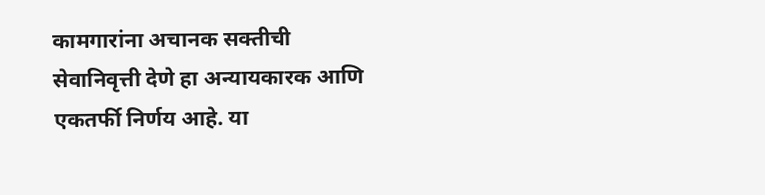कामगारांना अचानक सक्तीची सेवानिवृत्ती देणे हा अन्यायकारक आणि एकतर्फी निर्णय आहे. या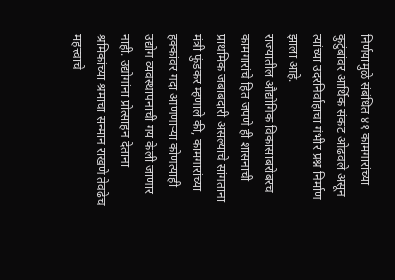निर्णयामुळे संबंधित ४१ कामगारांच्या कुटुंबांवर आर्थिक संकट ओढवले असून त्यांच्या उदरनिर्वाहाचा गंभीर प्रश्न निर्माण झाला आहे.
राज्यातील औद्योगिक विकासाबरोबरच कामगारांचे हित जपणे ही शासनाची प्राथमिक जबाबदारी असल्याचे सांगताना मंत्री फुंडकर म्हणाले की, कामगारांच्या हक्कांवर गदा आणणाऱ्या कोणत्याही उद्योग व्यवस्थापनाची गय केली जाणार नाही. उद्योगांना प्रोत्साहन देताना श्रमिकांच्या श्रमाचा सन्मान राखणे तेवढेच महत्त्वाचे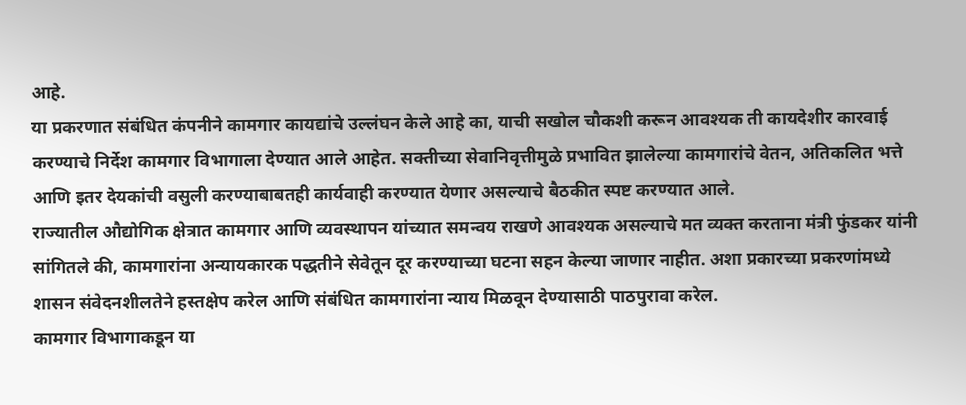आहे.
या प्रकरणात संबंधित कंपनीने कामगार कायद्यांचे उल्लंघन केले आहे का, याची सखोल चौकशी करून आवश्यक ती कायदेशीर कारवाई करण्याचे निर्देश कामगार विभागाला देण्यात आले आहेत. सक्तीच्या सेवानिवृत्तीमुळे प्रभावित झालेल्या कामगारांचे वेतन, अतिकलित भत्ते आणि इतर देयकांची वसुली करण्याबाबतही कार्यवाही करण्यात येणार असल्याचे बैठकीत स्पष्ट करण्यात आले.
राज्यातील औद्योगिक क्षेत्रात कामगार आणि व्यवस्थापन यांच्यात समन्वय राखणे आवश्यक असल्याचे मत व्यक्त करताना मंत्री फुंडकर यांनी सांगितले की, कामगारांना अन्यायकारक पद्धतीने सेवेतून दूर करण्याच्या घटना सहन केल्या जाणार नाहीत. अशा प्रकारच्या प्रकरणांमध्ये शासन संवेदनशीलतेने हस्तक्षेप करेल आणि संबंधित कामगारांना न्याय मिळवून देण्यासाठी पाठपुरावा करेल.
कामगार विभागाकडून या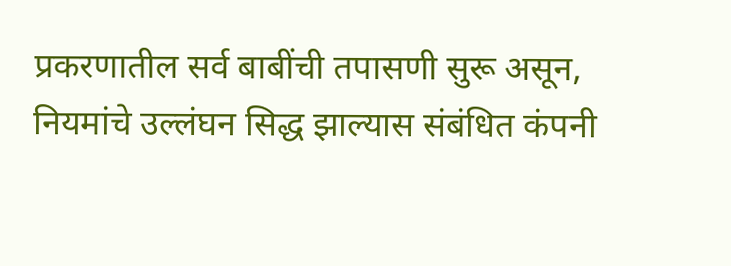प्रकरणातील सर्व बाबींची तपासणी सुरू असून, नियमांचे उल्लंघन सिद्ध झाल्यास संबंधित कंपनी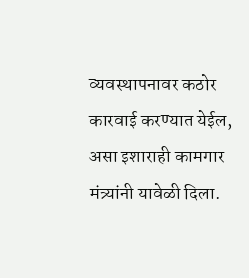व्यवस्थापनावर कठोर कारवाई करण्यात येईल, असा इशाराही कामगार मंत्र्यांनी यावेळी दिला.